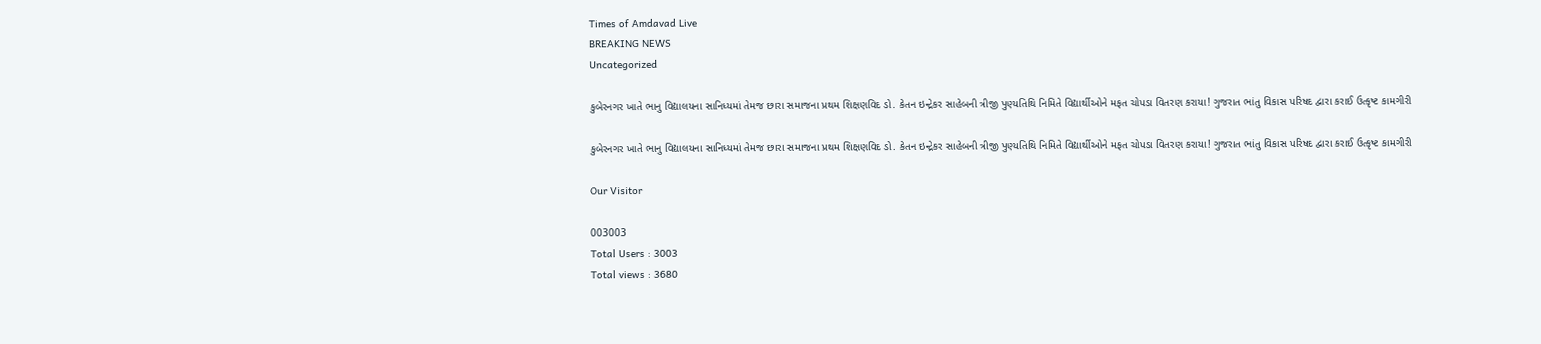Times of Amdavad Live
BREAKING NEWS
Uncategorized

કુબેરનગર ખાતે ભાનુ વિદ્યાલયના સાનિધ્યમાં તેમજ છારા સમાજના પ્રથમ શિક્ષણવિદ ડો. કેતન ઇન્દ્રેકર સાહેબની ત્રીજી પુણ્યતિથિ નિમિતે વિદ્યાર્થીઓને મફત ચોપડા વિતરણ કરાયા! ગુજરાત ભાંતુ વિકાસ પરિષદ દ્વારા કરાઈ ઉત્કૃષ્ટ કામગીરી

કુબેરનગર ખાતે ભાનુ વિદ્યાલયના સાનિધ્યમાં તેમજ છારા સમાજના પ્રથમ શિક્ષણવિદ ડો. કેતન ઇન્દ્રેકર સાહેબની ત્રીજી પુણ્યતિથિ નિમિતે વિદ્યાર્થીઓને મફત ચોપડા વિતરણ કરાયા! ગુજરાત ભાંતુ વિકાસ પરિષદ દ્વારા કરાઈ ઉત્કૃષ્ટ કામગીરી

Our Visitor

003003
Total Users : 3003
Total views : 3680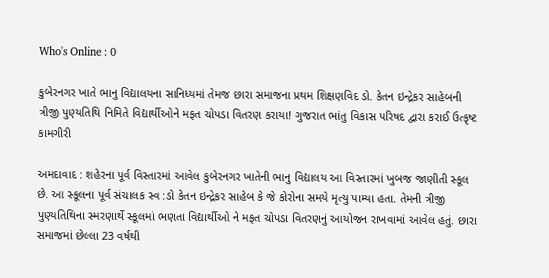Who's Online : 0

કુબેરનગર ખાતે ભાનુ વિદ્યાલયના સાનિધ્યમાં તેમજ છારા સમાજના પ્રથમ શિક્ષણવિદ ડો. કેતન ઇન્દ્રેકર સાહેબની ત્રીજી પુણ્યતિથિ નિમિતે વિદ્યાર્થીઓને મફત ચોપડા વિતરણ કરાયા! ગુજરાત ભાંતુ વિકાસ પરિષદ દ્વારા કરાઈ ઉત્કૃષ્ટ કામગીરી

અમદાવાદ : શહેરના પૂર્વ વિસ્તારમાં આવેલ કુબેરનગર ખાતેની ભાનુ વિદ્યાલય આ વિસ્તારમાં ખુબજ જાણીતી સ્કૂલ છે. આ સ્કૂલના પૂર્વ સંચાલક સ્વ :ડો કેતન ઇન્દ્રેકર સાહેબ કે જે કોરોના સમયે મૃત્યુ પામ્યા હતા. તેમની ત્રીજી પુણ્યતિથિના સ્મરણાર્થે સ્કૂલમાં ભણતા વિદ્યાર્થીઓ ને મફત ચોપડા વિતરણનું આયોજન રાખવામાં આવેલ હતું. છારા સમાજમાં છેલ્લા 23 વર્ષથી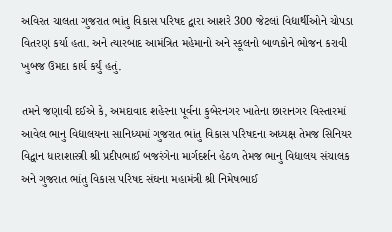અવિરત ચાલતા ગુજરાત ભાંતુ વિકાસ પરિષદ દ્વારા આશરે 300 જેટલાં વિદ્યાર્થીઓને ચોપડા વિતરણ કર્યા હતા. અને ત્યારબાદ આમંત્રિત મહેમાનો અને સ્કૂલનો બાળકોને ભોજન કરાવી ખુબજ ઉમદા કાર્ય કર્યું હતું.

તમને જણાવી દઈએ કે, અમદાવાદ શહેરના પૂર્વના કુબેરનગર ખાતેના છારાનગર વિસ્તારમાં આવેલ ભાનુ વિદ્યાલયના સાનિધ્યમાં ગુજરાત ભાંતુ વિકાસ પરિષદના અધ્યક્ષ તેમજ સિનિયર વિદ્વાન ધારાશાસ્ત્રી શ્રી પ્રદીપભાઈ બજરંગેના માર્ગદર્શન હેઠળ તેમજ ભાનુ વિદ્યાલય સંચાલક અને ગુજરાત ભાંતુ વિકાસ પરિષદ સંઘના મહામંત્રી શ્રી નિમેષભાઈ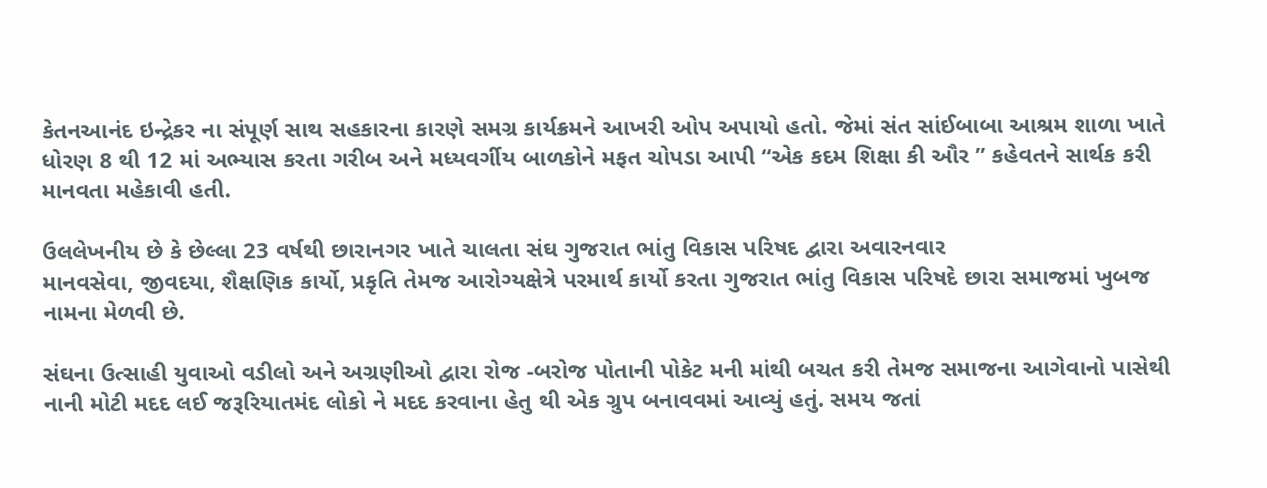કેતનઆનંદ ઇન્દ્રેકર ના સંપૂર્ણ સાથ સહકારના કારણે સમગ્ર કાર્યક્રમને આખરી ઓપ અપાયો હતો. જેમાં સંત સાંઈબાબા આશ્રમ શાળા ખાતે ધોરણ 8 થી 12 માં અભ્યાસ કરતા ગરીબ અને મધ્યવર્ગીય બાળકોને મફત ચોપડા આપી “એક કદમ શિક્ષા કી ઔર ” કહેવતને સાર્થક કરી માનવતા મહેકાવી હતી.

ઉલલેખનીય છે કે છેલ્લા 23 વર્ષથી છારાનગર ખાતે ચાલતા સંઘ ગુજરાત ભાંતુ વિકાસ પરિષદ દ્વારા અવારનવાર
માનવસેવા, જીવદયા, શૈક્ષણિક કાર્યો, પ્રકૃતિ તેમજ આરોગ્યક્ષેત્રે પરમાર્થ કાર્યો કરતા ગુજરાત ભાંતુ વિકાસ પરિષદે છારા સમાજમાં ખુબજ નામના મેળવી છે.

સંઘના ઉત્સાહી યુવાઓ વડીલો અને અગ્રણીઓ દ્વારા રોજ -બરોજ પોતાની પોકેટ મની માંથી બચત કરી તેમજ સમાજના આગેવાનો પાસેથી નાની મોટી મદદ લઈ જરૂરિયાતમંદ લોકો ને મદદ કરવાના હેતુ થી એક ગ્રુપ બનાવવમાં આવ્યું હતું. સમય જતાં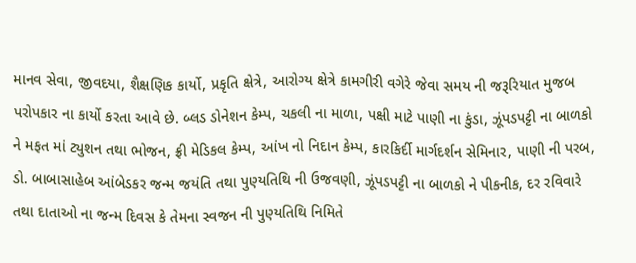માનવ સેવા, જીવદયા, શૈક્ષણિક કાર્યો, પ્રકૃતિ ક્ષેત્રે, આરોગ્ય ક્ષેત્રે કામગીરી વગેરે જેવા સમય ની જરૂરિયાત મુજબ પરોપકાર ના કાર્યો કરતા આવે છે. બ્લડ ડોનેશન કેમ્પ, ચકલી ના માળા, પક્ષી માટે પાણી ના કુંડા, ઝૂંપડપટ્ટી ના બાળકો ને મફત માં ટ્યુશન તથા ભોજન, ફ્રી મેડિકલ કેમ્પ, આંખ નો નિદાન કેમ્પ, કારકિર્દી માર્ગદર્શન સેમિનાર, પાણી ની પરબ, ડો. બાબાસાહેબ આંબેડકર જન્મ જયંતિ તથા પુણ્યતિથિ ની ઉજવણી, ઝૂંપડપટ્ટી ના બાળકો ને પીકનીક, દર રવિવારે તથા દાતાઓ ના જન્મ દિવસ કે તેમના સ્વજન ની પુણ્યતિથિ નિમિતે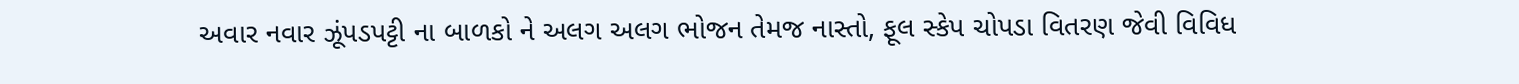અવાર નવાર ઝૂંપડપટ્ટી ના બાળકો ને અલગ અલગ ભોજન તેમજ નાસ્તો, ફૂલ સ્કેપ ચોપડા વિતરણ જેવી વિવિધ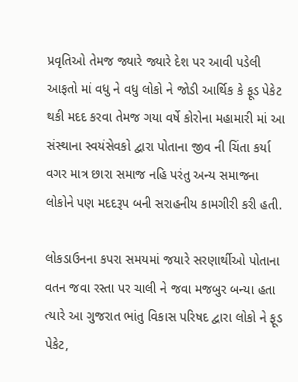પ્રવૃતિઓ તેમજ જ્યારે જ્યારે દેશ પર આવી પડેલી આફતો માં વધુ ને વધુ લોકો ને જોડી આર્થિક કે ફૂડ પેકેટ થકી મદદ કરવા તેમજ ગયા વર્ષે કોરોના મહામારી માં આ સંસ્થાના સ્વયંસેવકો દ્વારા પોતાના જીવ ની ચિંતા કર્યા વગર માત્ર છારા સમાજ નહિ પરંતુ અન્ય સમાજના લોકોને પણ મદદરૂપ બની સરાહનીય કામગીરી કરી હતી.

લોકડાઉનના કપરા સમયમાં જયારે સરણાર્થીઓ પોતાના વતન જવા રસ્તા પર ચાલી ને જવા મજબુર બન્યા હતા ત્યારે આ ગુજરાત ભાંતુ વિકાસ પરિષદ દ્વારા લોકો ને ફૂડ પેકેટ,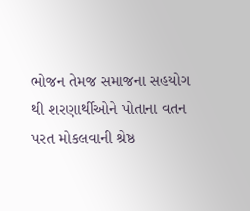ભોજન તેમજ સમાજના સહયોગ થી શરણાર્થીઓને પોતાના વતન પરત મોકલવાની શ્રેષ્ઠ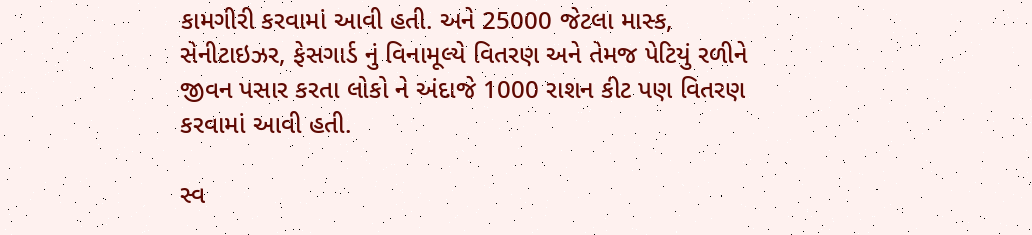કામગીરી કરવામાં આવી હતી. અને 25000 જેટલા માસ્ક, સેનીટાઇઝર, ફેસગાર્ડ નું વિનામૂલ્યે વિતરણ અને તેમજ પેટિયું રળીને જીવન પસાર કરતા લોકો ને અંદાજે 1000 રાશન કીટ પણ વિતરણ કરવામાં આવી હતી.

સ્વ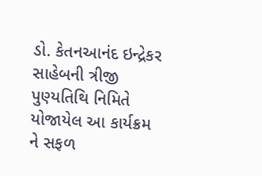ડો. કેતનઆનંદ ઇન્દ્રેકર સાહેબની ત્રીજી પુણ્યતિથિ નિમિતે યોજાયેલ આ કાર્યક્રમ ને સફળ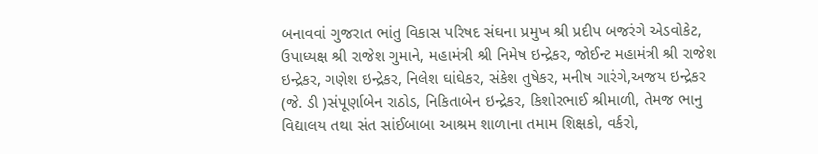બનાવવાં ગુજરાત ભાંતુ વિકાસ પરિષદ સંઘના પ્રમુખ શ્રી પ્રદીપ બજરંગે એડવોકેટ, ઉપાધ્યક્ષ શ્રી રાજેશ ગુમાને, મહામંત્રી શ્રી નિમેષ ઇન્દ્રેકર, જોઈન્ટ મહામંત્રી શ્રી રાજેશ ઇન્દ્રેકર, ગણેશ ઇન્દ્રેકર, નિલેશ ઘાંઘેકર, સંકેશ તુષેકર, મનીષ ગારંગે,અજય ઇન્દ્રેકર (જે. ડી )સંપૂર્ણાબેન રાઠોડ, નિકિતાબેન ઇન્દ્રેકર, કિશોરભાઈ શ્રીમાળી, તેમજ ભાનુ વિદ્યાલય તથા સંત સાંઈબાબા આશ્રમ શાળાના તમામ શિક્ષકો, વર્કરો,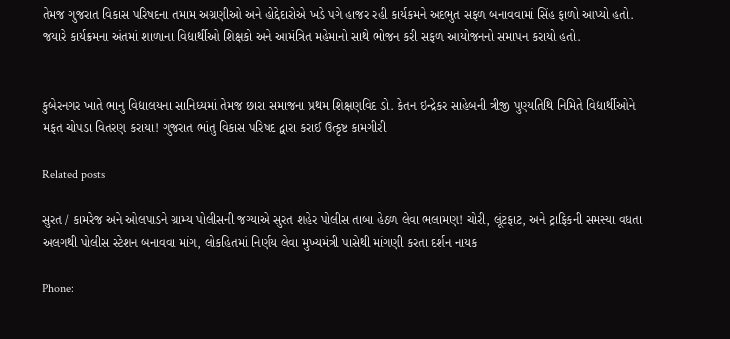તેમજ ગુજરાત વિકાસ પરિષદના તમામ અગ્રણીઓ અને હોદ્દેદારોએ ખડે પગે હાજર રહી કાર્યકમને અદભુત સફળ બનાવવામાં સિંહ ફાળો આપ્યો હતો. જયારે કાર્યક્રમના અંતમાં શાળાના વિદ્યાર્થીઓ શિક્ષકો અને આમંત્રિત મહેમાનો સાથે ભોજન કરી સફળ આયોજનનો સમાપન કરાયો હતો.


કુબેરનગર ખાતે ભાનુ વિદ્યાલયના સાનિધ્યમાં તેમજ છારા સમાજના પ્રથમ શિક્ષણવિદ ડો. કેતન ઇન્દ્રેકર સાહેબની ત્રીજી પુણ્યતિથિ નિમિતે વિદ્યાર્થીઓને મફત ચોપડા વિતરણ કરાયા! ગુજરાત ભાંતુ વિકાસ પરિષદ દ્વારા કરાઈ ઉત્કૃષ્ટ કામગીરી

Related posts

સુરત / કામરેજ અને ઓલપાડને ગ્રામ્ય પોલીસની જગ્યાએ સુરત શહેર પોલીસ તાબા હેઠળ લેવા ભલામણ! ચોરી, લૂંટફાટ, અને ટ્રાફિકની સમસ્યા વધતા અલગથી પોલીસ સ્ટેશન બનાવવા માંગ, લોકહિતમાં નિર્ણય લેવા મુખ્યમંત્રી પાસેથી માંગણી કરતા દર્શન નાયક

Phone: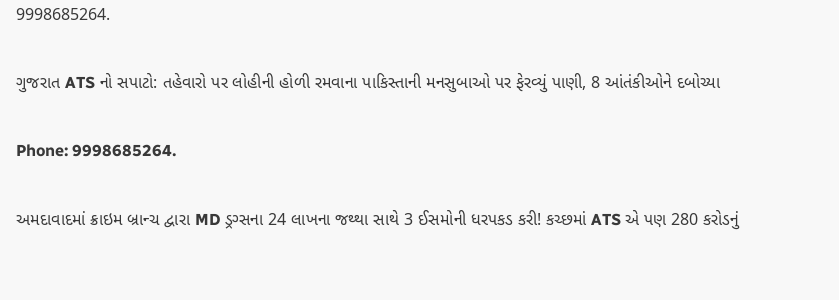9998685264.

ગુજરાત ATS નો સપાટો: તહેવારો પર લોહીની હોળી રમવાના પાકિસ્તાની મનસુબાઓ પર ફેરવ્યું પાણી, 8 આંતંકીઓને દબોચ્યા

Phone: 9998685264.

અમદાવાદમાં ક્રાઇમ બ્રાન્ચ દ્વારા MD ડ્રગ્સના 24 લાખના જથ્થા સાથે 3 ઈસમોની ધરપકડ કરી! કચ્છમાં ATS એ પણ 280 કરોડનું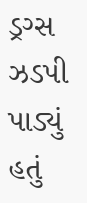ડ્રગ્સ ઝડપી પાડ્યું હતું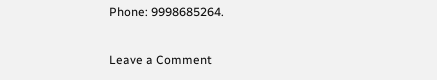Phone: 9998685264.

Leave a Comment